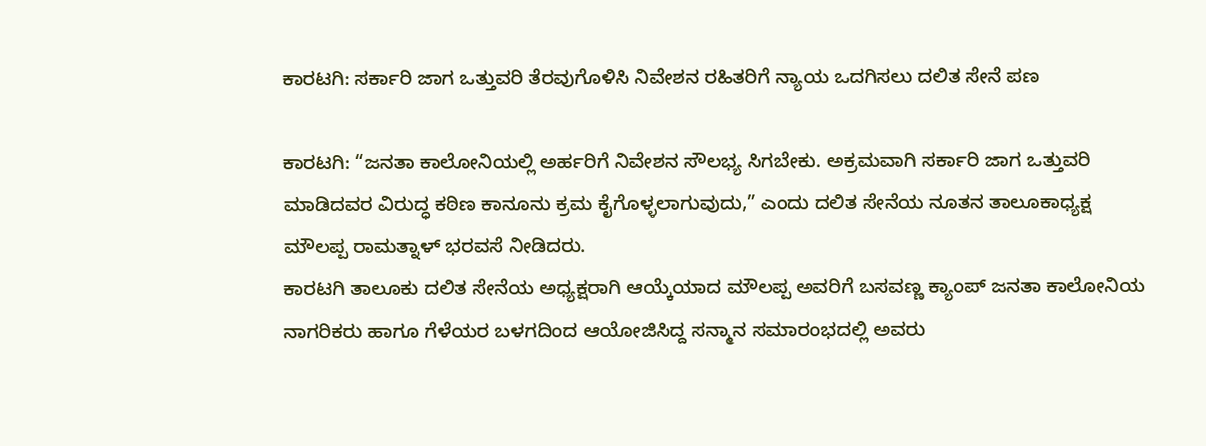ಕಾರಟಗಿ: ಸರ್ಕಾರಿ ಜಾಗ ಒತ್ತುವರಿ ತೆರವುಗೊಳಿಸಿ ನಿವೇಶನ ರಹಿತರಿಗೆ ನ್ಯಾಯ ಒದಗಿಸಲು ದಲಿತ ಸೇನೆ ಪಣ

ಕಾರಟಗಿ: “ಜನತಾ ಕಾಲೋನಿಯಲ್ಲಿ ಅರ್ಹರಿಗೆ ನಿವೇಶನ ಸೌಲಭ್ಯ ಸಿಗಬೇಕು. ಅಕ್ರಮವಾಗಿ ಸರ್ಕಾರಿ ಜಾಗ ಒತ್ತುವರಿ ಮಾಡಿದವರ ವಿರುದ್ಧ ಕಠಿಣ ಕಾನೂನು ಕ್ರಮ ಕೈಗೊಳ್ಳಲಾಗುವುದು,” ಎಂದು ದಲಿತ ಸೇನೆಯ ನೂತನ ತಾಲೂಕಾಧ್ಯಕ್ಷ ಮೌಲಪ್ಪ ರಾಮತ್ನಾಳ್ ಭರವಸೆ ನೀಡಿದರು.
ಕಾರಟಗಿ ತಾಲೂಕು ದಲಿತ ಸೇನೆಯ ಅಧ್ಯಕ್ಷರಾಗಿ ಆಯ್ಕೆಯಾದ ಮೌಲಪ್ಪ ಅವರಿಗೆ ಬಸವಣ್ಣ ಕ್ಯಾಂಪ್ ಜನತಾ ಕಾಲೋನಿಯ ನಾಗರಿಕರು ಹಾಗೂ ಗೆಳೆಯರ ಬಳಗದಿಂದ ಆಯೋಜಿಸಿದ್ದ ಸನ್ಮಾನ ಸಮಾರಂಭದಲ್ಲಿ ಅವರು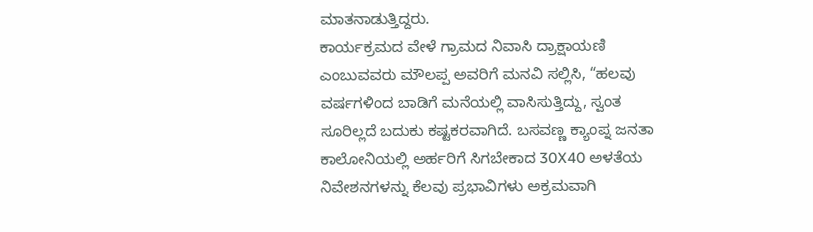ಮಾತನಾಡುತ್ತಿದ್ದರು.
ಕಾರ್ಯಕ್ರಮದ ವೇಳೆ ಗ್ರಾಮದ ನಿವಾಸಿ ದ್ರಾಕ್ಷಾಯಣಿ ಎಂಬುವವರು ಮೌಲಪ್ಪ ಅವರಿಗೆ ಮನವಿ ಸಲ್ಲಿಸಿ, “ಹಲವು ವರ್ಷಗಳಿಂದ ಬಾಡಿಗೆ ಮನೆಯಲ್ಲಿ ವಾಸಿಸುತ್ತಿದ್ದು, ಸ್ವಂತ ಸೂರಿಲ್ಲದೆ ಬದುಕು ಕಷ್ಟಕರವಾಗಿದೆ. ಬಸವಣ್ಣ ಕ್ಯಾಂಪ್ನ ಜನತಾ ಕಾಲೋನಿಯಲ್ಲಿ ಅರ್ಹರಿಗೆ ಸಿಗಬೇಕಾದ 30X40 ಅಳತೆಯ ನಿವೇಶನಗಳನ್ನು ಕೆಲವು ಪ್ರಭಾವಿಗಳು ಅಕ್ರಮವಾಗಿ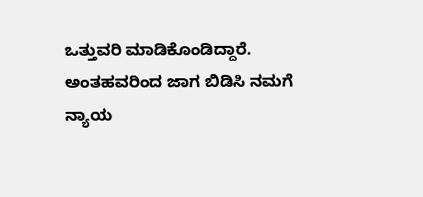ಒತ್ತುವರಿ ಮಾಡಿಕೊಂಡಿದ್ದಾರೆ. ಅಂತಹವರಿಂದ ಜಾಗ ಬಿಡಿಸಿ ನಮಗೆ ನ್ಯಾಯ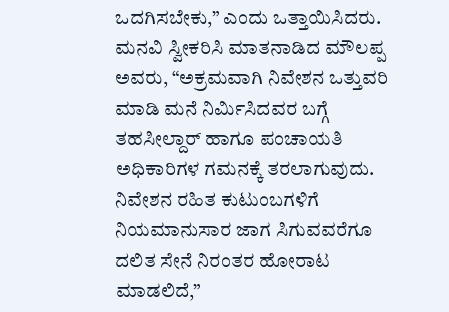ಒದಗಿಸಬೇಕು,” ಎಂದು ಒತ್ತಾಯಿಸಿದರು.
ಮನವಿ ಸ್ವೀಕರಿಸಿ ಮಾತನಾಡಿದ ಮೌಲಪ್ಪ ಅವರು, “ಅಕ್ರಮವಾಗಿ ನಿವೇಶನ ಒತ್ತುವರಿ ಮಾಡಿ ಮನೆ ನಿರ್ಮಿಸಿದವರ ಬಗ್ಗೆ ತಹಸೀಲ್ದಾರ್ ಹಾಗೂ ಪಂಚಾಯತಿ ಅಧಿಕಾರಿಗಳ ಗಮನಕ್ಕೆ ತರಲಾಗುವುದು. ನಿವೇಶನ ರಹಿತ ಕುಟುಂಬಗಳಿಗೆ ನಿಯಮಾನುಸಾರ ಜಾಗ ಸಿಗುವವರೆಗೂ ದಲಿತ ಸೇನೆ ನಿರಂತರ ಹೋರಾಟ ಮಾಡಲಿದೆ,”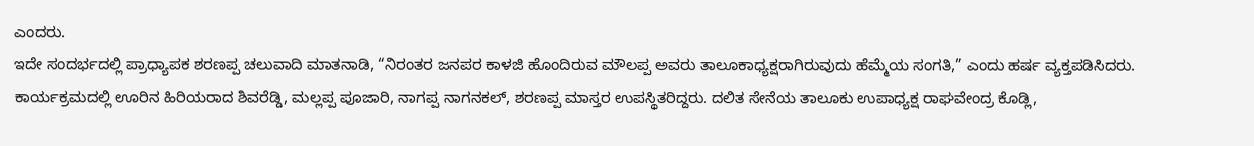ಎಂದರು.
ಇದೇ ಸಂದರ್ಭದಲ್ಲಿ ಪ್ರಾಧ್ಯಾಪಕ ಶರಣಪ್ಪ ಚಲುವಾದಿ ಮಾತನಾಡಿ, “ನಿರಂತರ ಜನಪರ ಕಾಳಜಿ ಹೊಂದಿರುವ ಮೌಲಪ್ಪ ಅವರು ತಾಲೂಕಾಧ್ಯಕ್ಷರಾಗಿರುವುದು ಹೆಮ್ಮೆಯ ಸಂಗತಿ,” ಎಂದು ಹರ್ಷ ವ್ಯಕ್ತಪಡಿಸಿದರು.
ಕಾರ್ಯಕ್ರಮದಲ್ಲಿ ಊರಿನ ಹಿರಿಯರಾದ ಶಿವರೆಡ್ಡಿ, ಮಲ್ಲಪ್ಪ ಪೂಜಾರಿ, ನಾಗಪ್ಪ ನಾಗನಕಲ್, ಶರಣಪ್ಪ ಮಾಸ್ತರ ಉಪಸ್ಥಿತರಿದ್ದರು. ದಲಿತ ಸೇನೆಯ ತಾಲೂಕು ಉಪಾಧ್ಯಕ್ಷ ರಾಘವೇಂದ್ರ ಕೊಡ್ಲಿ,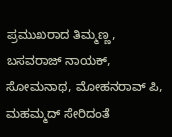ಪ್ರಮುಖರಾದ ತಿಮ್ಮಣ್ಣ, ಬಸವರಾಜ್ ನಾಯಕ್, ಸೋಮನಾಥ, ಮೋಹನರಾವ್ ಪಿ, ಮಹಮ್ಮದ್ ಸೇರಿದಂತೆ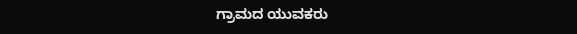ಗ್ರಾಮದ ಯುವಕರು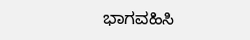ಭಾಗವಹಿಸಿ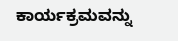ಕಾರ್ಯಕ್ರಮವನ್ನು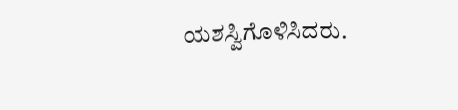ಯಶಸ್ವಿಗೊಳಿಸಿದರು.